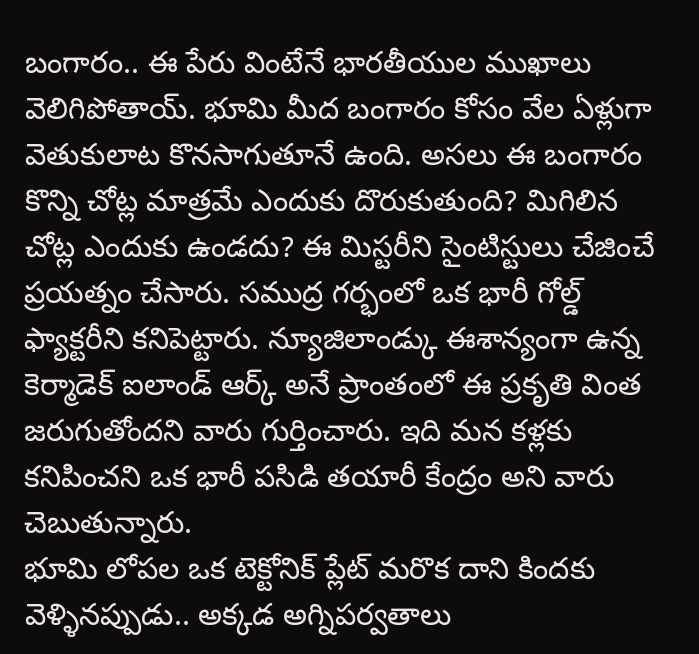బంగారం.. ఈ పేరు వింటేనే భారతీయుల ముఖాలు వెలిగిపోతాయ్. భూమి మీద బంగారం కోసం వేల ఏళ్లుగా వెతుకులాట కొనసాగుతూనే ఉంది. అసలు ఈ బంగారం కొన్ని చోట్ల మాత్రమే ఎందుకు దొరుకుతుంది? మిగిలిన చోట్ల ఎందుకు ఉండదు? ఈ మిస్టరీని సైంటిస్టులు చేజించే ప్రయత్నం చేసారు. సముద్ర గర్భంలో ఒక భారీ గోల్డ్ ఫ్యాక్టరీని కనిపెట్టారు. న్యూజిలాండ్కు ఈశాన్యంగా ఉన్న కెర్మాడెక్ ఐలాండ్ ఆర్క్ అనే ప్రాంతంలో ఈ ప్రకృతి వింత జరుగుతోందని వారు గుర్తించారు. ఇది మన కళ్లకు కనిపించని ఒక భారీ పసిడి తయారీ కేంద్రం అని వారు చెబుతున్నారు.
భూమి లోపల ఒక టెక్టోనిక్ ప్లేట్ మరొక దాని కిందకు వెళ్ళినప్పుడు.. అక్కడ అగ్నిపర్వతాలు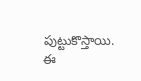పుట్టుకొస్తాయి. ఈ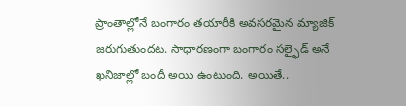ప్రాంతాల్లోనే బంగారం తయారీకి అవసరమైన మ్యాజిక్ జరుగుతుందట. సాధారణంగా బంగారం సల్ఫైడ్ అనే ఖనిజాల్లో బందీ అయి ఉంటుంది. అయితే..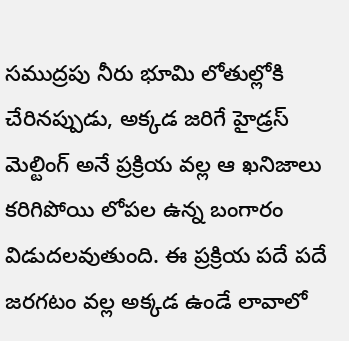సముద్రపు నీరు భూమి లోతుల్లోకి చేరినప్పుడు, అక్కడ జరిగే హైడ్రస్ మెల్టింగ్ అనే ప్రక్రియ వల్ల ఆ ఖనిజాలు కరిగిపోయి లోపల ఉన్న బంగారం విడుదలవుతుంది. ఈ ప్రక్రియ పదే పదే జరగటం వల్ల అక్కడ ఉండే లావాలో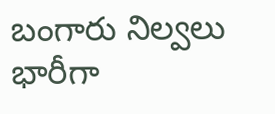బంగారు నిల్వలు భారీగా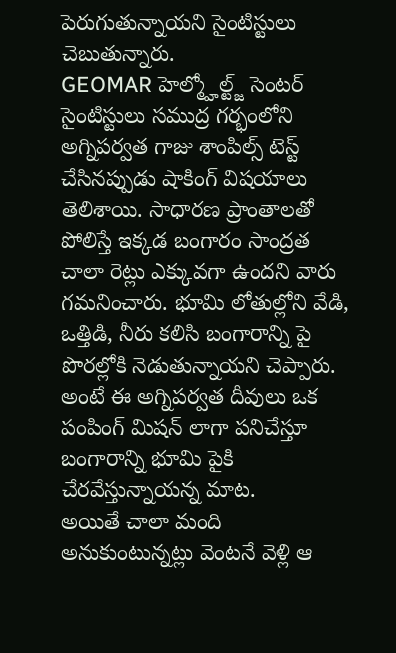పెరుగుతున్నాయని సైంటిస్టులు చెబుతున్నారు.
GEOMAR హెల్మ్హోల్ట్జ్ సెంటర్ సైంటిస్టులు సముద్ర గర్భంలోని అగ్నిపర్వత గాజు శాంపిల్స్ టెస్ట్ చేసినప్పుడు షాకింగ్ విషయాలు తెలిశాయి. సాధారణ ప్రాంతాలతో పోలిస్తే ఇక్కడ బంగారం సాంద్రత చాలా రెట్లు ఎక్కువగా ఉందని వారు గమనించారు. భూమి లోతుల్లోని వేడి, ఒత్తిడి, నీరు కలిసి బంగారాన్ని పై పొరల్లోకి నెడుతున్నాయని చెప్పారు. అంటే ఈ అగ్నిపర్వత దీవులు ఒక పంపింగ్ మిషన్ లాగా పనిచేస్తూ బంగారాన్ని భూమి పైకి చేరవేస్తున్నాయన్న మాట.
అయితే చాలా మంది అనుకుంటున్నట్లు వెంటనే వెళ్లి ఆ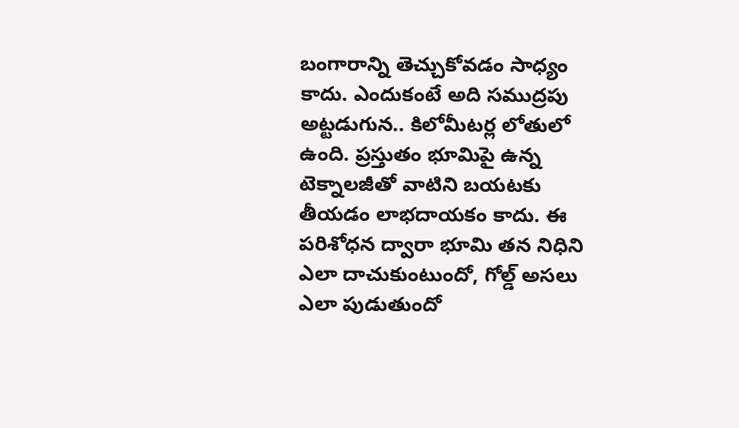బంగారాన్ని తెచ్చుకోవడం సాధ్యం కాదు. ఎందుకంటే అది సముద్రపు అట్టడుగున.. కిలోమీటర్ల లోతులో ఉంది. ప్రస్తుతం భూమిపై ఉన్న టెక్నాలజీతో వాటిని బయటకు తీయడం లాభదాయకం కాదు. ఈ పరిశోధన ద్వారా భూమి తన నిధిని ఎలా దాచుకుంటుందో, గోల్డ్ అసలు ఎలా పుడుతుందో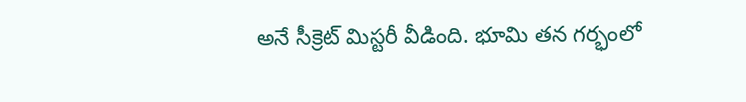అనే సీక్రెట్ మిస్టరీ వీడింది. భూమి తన గర్భంలో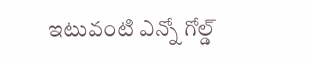ఇటువంటి ఎన్నో గోల్డ్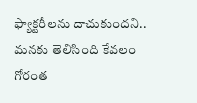ఫ్యాక్టరీలను దాచుకుందని.. మనకు తెలిసింది కేవలం గోరంత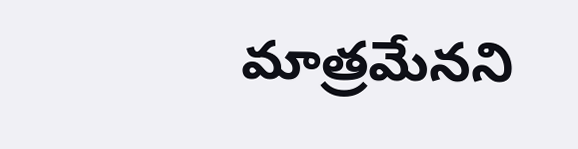మాత్రమేనని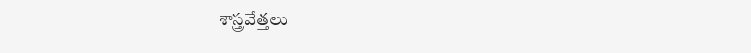శాస్త్రవేత్తలు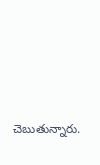చెబుతున్నారు.